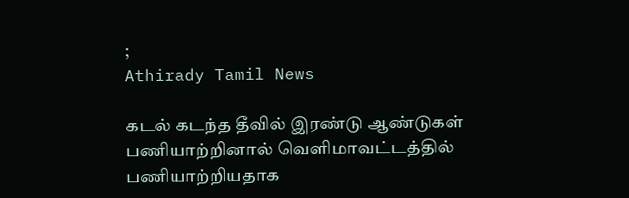;
Athirady Tamil News

கடல் கடந்த தீவில் இரண்டு ஆண்டுகள் பணியாற்றினால் வெளிமாவட்டத்தில் பணியாற்றியதாக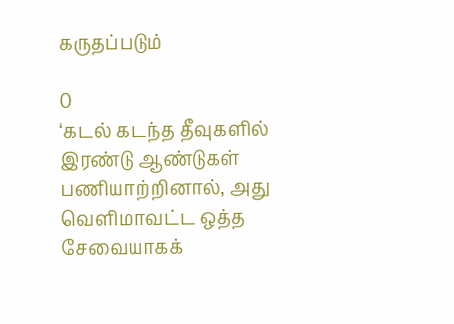கருதப்படும்

0
‘கடல் கடந்த தீவுகளில் இரண்டு ஆண்டுகள் பணியாற்றினால், அது வெளிமாவட்ட ஒத்த சேவையாகக்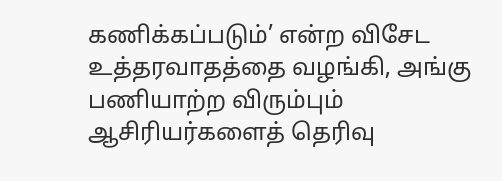கணிக்கப்படும்’ என்ற விசேட உத்தரவாதத்தை வழங்கி, அங்கு பணியாற்ற விரும்பும் ஆசிரியர்களைத் தெரிவு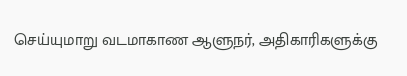செய்யுமாறு வடமாகாண ஆளுநர், அதிகாரிகளுக்கு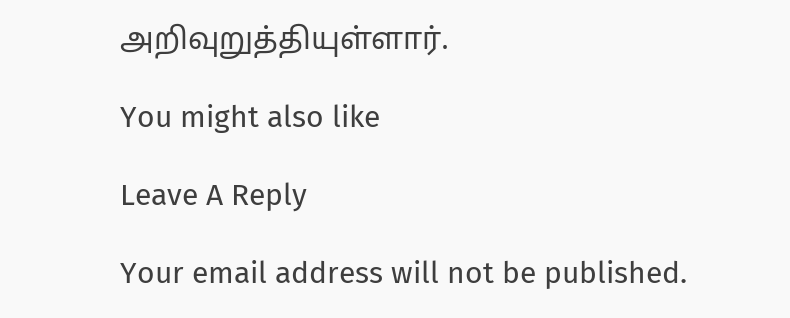அறிவுறுத்தியுள்ளார்.

You might also like

Leave A Reply

Your email address will not be published.